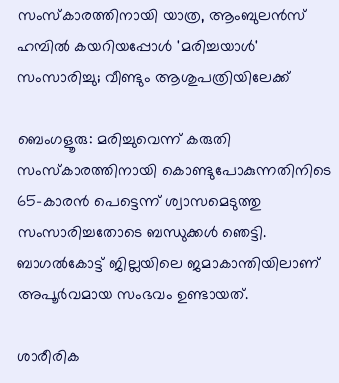സംസ്കാരത്തിനായി യാത്ര, ആംബുലൻസ് ഹമ്പിൽ കയറിയപ്പോൾ 'മരിച്ചയാൾ' സംസാരിച്ചു; വീണ്ടും ആശുപത്രിയിലേക്ക്

ബെംഗളൂരു: മരിച്ചുവെന്ന് കരുതി സംസ്കാരത്തിനായി കൊണ്ടുപോകുന്നതിനിടെ 65-കാരൻ പെട്ടെന്ന് ശ്വാസമെടുത്തു സംസാരിച്ചതോടെ ബന്ധുക്കൾ ഞെട്ടി. ബാഗൽകോട്ട് ജില്ലയിലെ ജമാകാന്തിയിലാണ് അപൂർവമായ സംഭവം ഉണ്ടായത്.

ശാരീരിക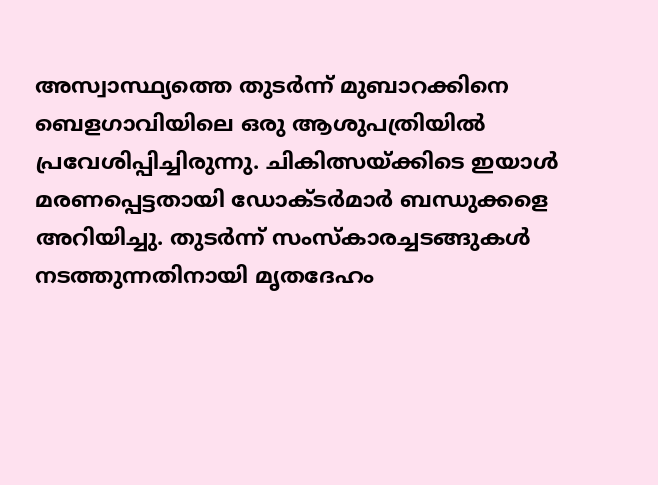അസ്വാസ്ഥ്യത്തെ തുടർന്ന് മുബാറക്കിനെ ബെളഗാവിയിലെ ഒരു ആശുപത്രിയിൽ പ്രവേശിപ്പിച്ചിരുന്നു. ചികിത്സയ്ക്കിടെ ഇയാൾ മരണപ്പെട്ടതായി ഡോക്ടർമാർ ബന്ധുക്കളെ അറിയിച്ചു. തുടർന്ന് സംസ്കാരച്ചടങ്ങുകൾ നടത്തുന്നതിനായി മൃതദേഹം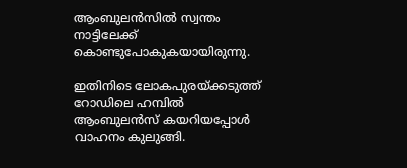ആംബുലൻസിൽ സ്വന്തം നാട്ടിലേക്ക് കൊണ്ടുപോകുകയായിരുന്നു.

ഇതിനിടെ ലോകപുരയ്ക്കടുത്ത് റോഡിലെ ഹമ്പിൽ ആംബുലൻസ് കയറിയപ്പോൾ വാഹനം കുലുങ്ങി.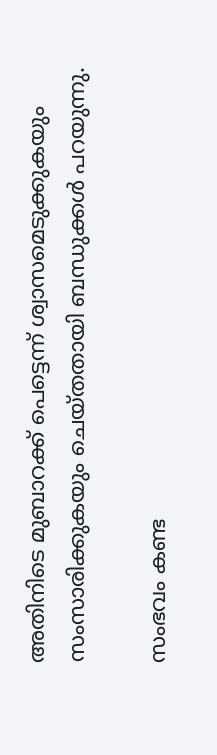അതിനിടെ മുബാറക്ക് പെട്ടെന്ന് ശ്വാസമെടുക്കുകയും സംസാരിക്കുകയും ചെയ്തതായി ബന്ധുക്കൾ പറയുന്നു.

സംഭവം കണ്ട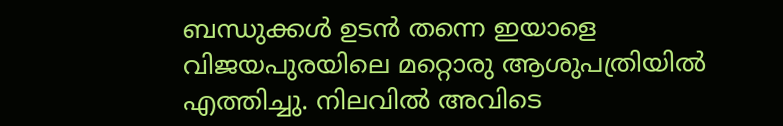ബന്ധുക്കൾ ഉടൻ തന്നെ ഇയാളെ വിജയപുരയിലെ മറ്റൊരു ആശുപത്രിയിൽ എത്തിച്ചു. നിലവിൽ അവിടെ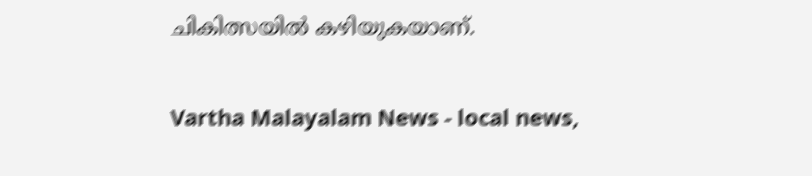ചികിത്സയിൽ കഴിയുകയാണ്.

Vartha Malayalam News - local news,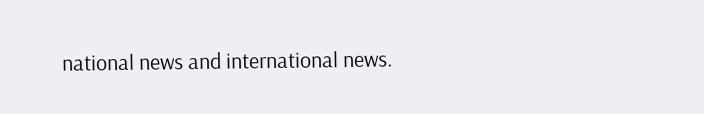national news and international news.